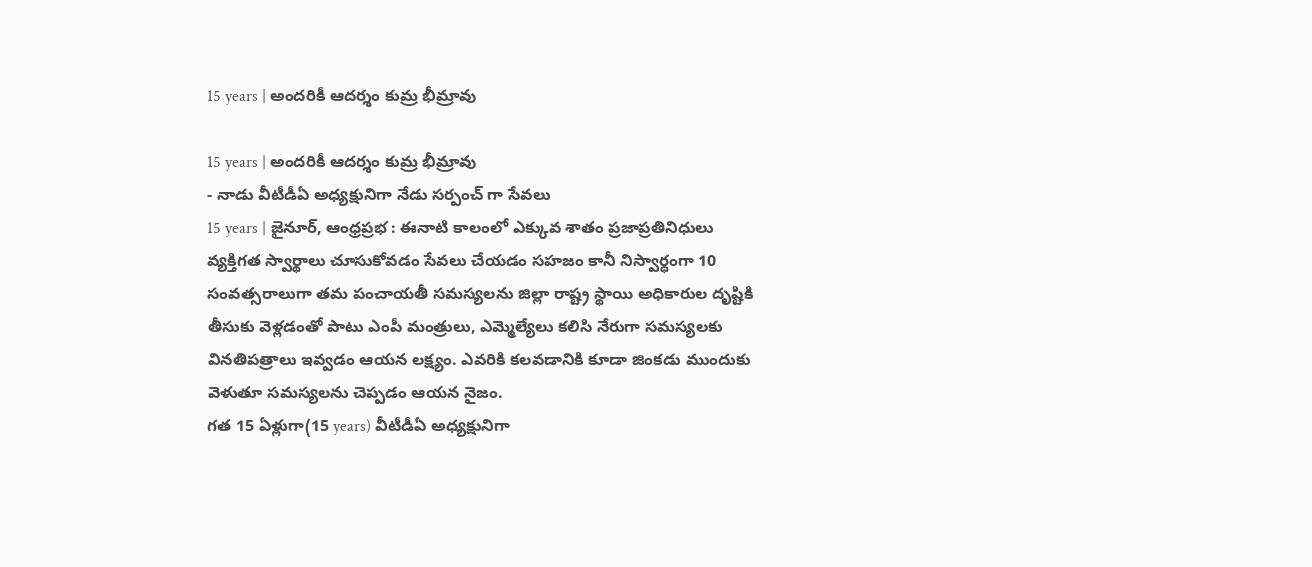15 years | అందరికీ ఆదర్శం కుమ్ర భీమ్రావు

15 years | అందరికీ ఆదర్శం కుమ్ర భీమ్రావు
- నాడు వీటీడీఏ అధ్యక్షునిగా నేడు సర్పంచ్ గా సేవలు
15 years | జైనూర్, ఆంధ్రప్రభ : ఈనాటి కాలంలో ఎక్కువ శాతం ప్రజాప్రతినిధులు వ్యక్తిగత స్వార్థాలు చూసుకోవడం సేవలు చేయడం సహజం కానీ నిస్వార్ధంగా 10 సంవత్సరాలుగా తమ పంచాయతీ సమస్యలను జిల్లా రాష్ట్ర స్థాయి అధికారుల దృష్టికి తీసుకు వెళ్లడంతో పాటు ఎంపీ మంత్రులు, ఎమ్మెల్యేలు కలిసి నేరుగా సమస్యలకు వినతిపత్రాలు ఇవ్వడం ఆయన లక్ష్యం. ఎవరికి కలవడానికి కూడా జింకడు ముందుకు వెళుతూ సమస్యలను చెప్పడం ఆయన నైజం.
గత 15 ఏళ్లుగా(15 years) వీటీడీఏ అధ్యక్షునిగా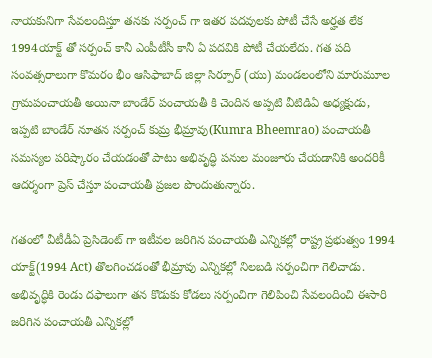నాయకునిగా సేవలందిస్తూ తనకు సర్పంచ్ గా ఇతర పదవులకు పోటీ చేసే అర్హత లేక 1994యాక్ట్ తో సర్పంచ్ కానీ ఎంపీటీసీ కానీ ఏ పదవికి పోటీ చేయలేదు. గత పది సంవత్సరాలుగా కొమరం భీం ఆసిఫాబాద్ జిల్లా సిర్పూర్ (యు) మండలంలోని మారుమూల గ్రామపంచాయతీ అయినా బాండేర్ పంచాయతీ కి చెందిన అప్పటి వీటిడిఏ అధ్యక్షుడు, ఇప్పటి బాండేర్ నూతన సర్పంచ్ కుమ్ర భీమ్రావు(Kumra Bheemrao) పంచాయతీ సమస్యల పరిష్కారం చేయడంతో పాటు అభివృద్ధి పనుల మంజూరు చేయడానికి అందరికీ ఆదర్శంగా ప్రెస్ చేస్తూ పంచాయతీ ప్రజల పొందుతున్నారు.

గతంలో వీటీడీఏ ప్రెసిడెంట్ గా ఇటీవల జరిగిన పంచాయతీ ఎన్నికల్లో రాష్ట్ర ప్రభుత్వం 1994 యాక్ట్(1994 Act) తొలగించడంతో భీమ్రావు ఎన్నికల్లో నిలబడి సర్పంచిగా గెలిచాడు. అభివృద్ధికి రెండు దఫాలుగా తన కొడుకు కోడలు సర్పంచిగా గెలిపించి సేవలందించి ఈసారి జరిగిన పంచాయతీ ఎన్నికల్లో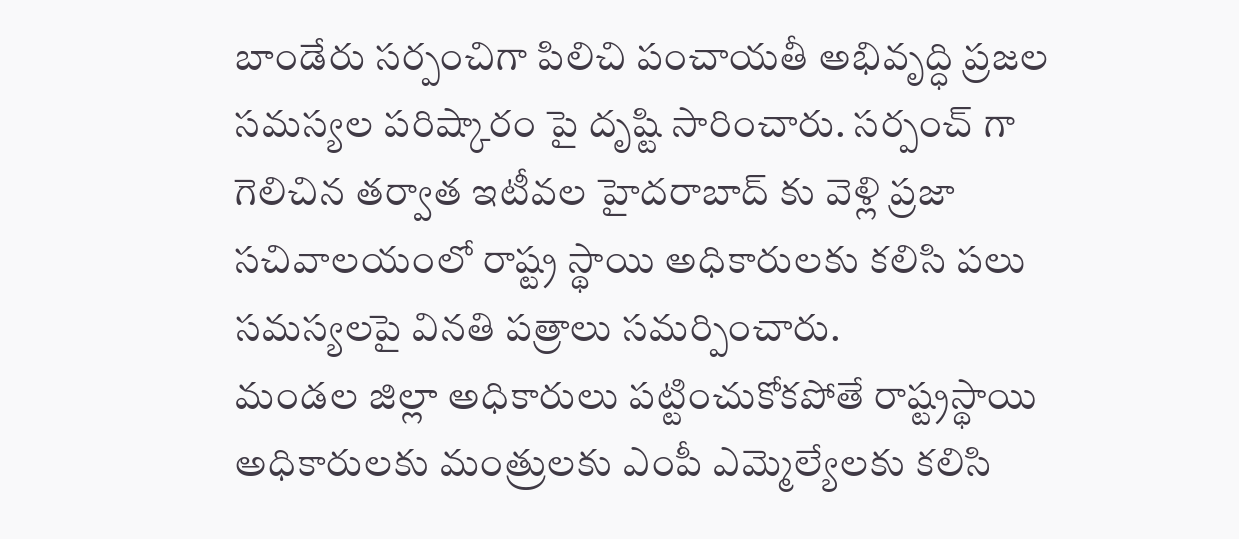బాండేరు సర్పంచిగా పిలిచి పంచాయతీ అభివృద్ధి ప్రజల సమస్యల పరిష్కారం పై దృష్టి సారించారు. సర్పంచ్ గా గెలిచిన తర్వాత ఇటీవల హైదరాబాద్ కు వెళ్లి ప్రజా సచివాలయంలో రాష్ట్ర స్థాయి అధికారులకు కలిసి పలు సమస్యలపై వినతి పత్రాలు సమర్పించారు.
మండల జిల్లా అధికారులు పట్టించుకోకపోతే రాష్ట్రస్థాయి అధికారులకు మంత్రులకు ఎంపీ ఎమ్మెల్యేలకు కలిసి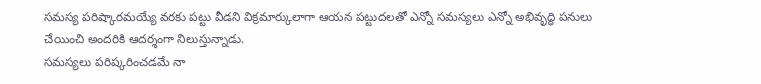సమస్య పరిష్కారమయ్యే వరకు పట్టు వీడని విక్రమార్కులాగా ఆయన పట్టుదలతో ఎన్నో సమస్యలు ఎన్నో అభివృద్ధి పనులు చేయించి అందరికి ఆదర్శంగా నిలుస్తున్నాడు.
సమస్యలు పరిష్కరించడమే నా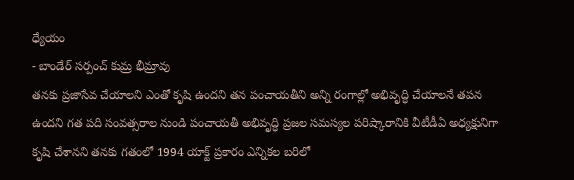ధ్యేయం
- బాండేర్ సర్పంచ్ కుమ్ర భీమ్రావు
తనకు ప్రజాసేవ చేయాలని ఎంతో కృషి ఉందని తన పంచాయతీని అన్ని రంగాల్లో అభివృద్ధి చేయాలనే తపన ఉందని గత పది సంవత్సరాల నుండి పంచాయతీ అభివృద్ధి ప్రజల సమస్యల పరిష్కారానికి వీటీడీఏ అధ్యక్షునిగా కృషి చేశానని తనకు గతంలో 1994 యాక్ట్ ప్రకారం ఎన్నికల బరిలో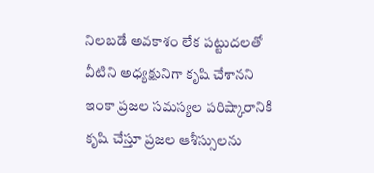నిలబడే అవకాశం లేక పట్టుదలతో వీటిని అధ్యక్షునిగా కృషి చేశానని ఇంకా ప్రజల సమస్యల పరిష్కారానికి కృషి చేస్తూ ప్రజల ఆశీస్సులను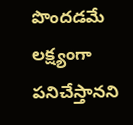పొందడమే లక్ష్యంగా పనిచేస్తానని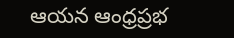ఆయన ఆంధ్రప్రభ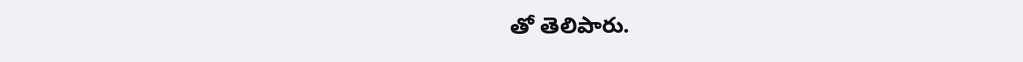తో తెలిపారు.